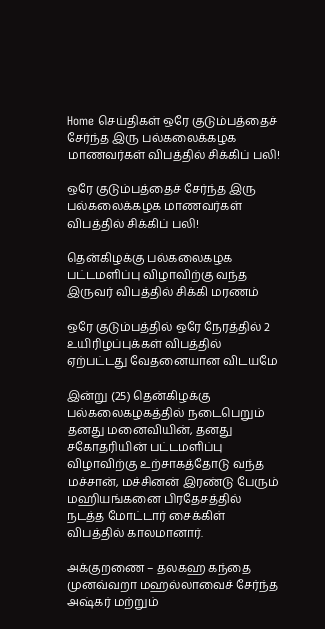Home செய்திகள் ஒரே குடும்பத்தைச் சேர்ந்த இரு பல்கலைக்கழக மாணவர்கள் விபத்தில் சிக்கிப் பலி!

ஒரே குடும்பத்தைச் சேர்ந்த இரு பல்கலைக்கழக மாணவர்கள் விபத்தில் சிக்கிப் பலி!

தென்கிழக்கு பல்கலைகழக பட்டமளிப்பு விழாவிற்கு வந்த இருவர் விபத்தில் சிக்கி மரணம்

ஒரே குடும்பத்தில் ஒரே நேரத்தில் 2 உயிரிழப்புக்கள் விபத்தில் ஏற்பட்டது வேதனையான விடயமே

இன்று (25) தென்கிழக்கு பல்கலைகழகத்தில் நடைபெறும் தனது மனைவியின், தனது சகோதரியின் பட்டமளிப்பு விழாவிற்கு உற்சாகத்தோடு வந்த மச்சான், மச்சினன் இரண்டு பேரும் மஹியங்கனை பிரதேசத்தில் நடத்த மோட்டார் சைக்கிள் விபத்தில் காலமானார்.

அக்குறணை – தலகஹ கந்தை முனவ்வறா மஹல்லாவைச் சேர்ந்த
அஷ்கர் மற்றும்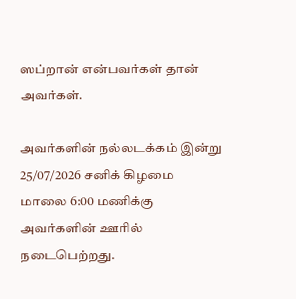ஸப்றான் என்பவர்கள் தான் அவர்கள்.

அவர்களின் நல்லடக்கம் இன்று 25/07/2026 சனிக் கிழமை
மாலை 6:00 மணிக்கு அவர்களின் ஊரில் நடைபெற்றது.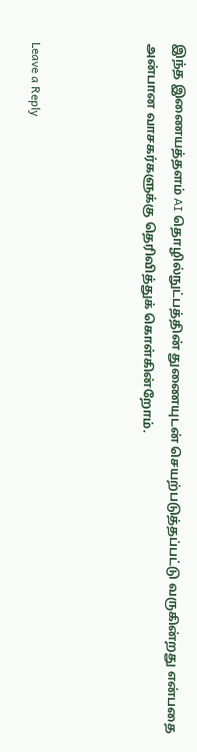இந்த இணையத்தளம் AI தொழில்நுட்பத்தின் துணையுடன் செயற்படுத்தப்பட்டு வருகின்றது என்பதை அன்பான வாசகர்களுக்கு தெரிவித்துக் கொள்கின்றோம்.



Leave a Reply